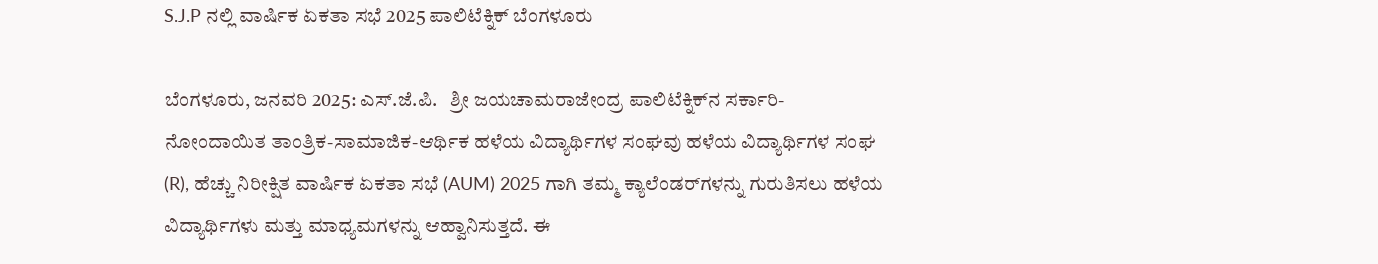S.J.P ನಲ್ಲಿ ವಾರ್ಷಿಕ ಏಕತಾ ಸಭೆ 2025 ಪಾಲಿಟೆಕ್ನಿಕ್ ಬೆಂಗಳೂರು

ಬೆಂಗಳೂರು, ಜನವರಿ 2025: ಎಸ್.ಜೆ.ಪಿ.   ಶ್ರೀ ಜಯಚಾಮರಾಜೇಂದ್ರ ಪಾಲಿಟೆಕ್ನಿಕ್‌ನ ಸರ್ಕಾರಿ-ನೋಂದಾಯಿತ ತಾಂತ್ರಿಕ-ಸಾಮಾಜಿಕ-ಆರ್ಥಿಕ ಹಳೆಯ ವಿದ್ಯಾರ್ಥಿಗಳ ಸಂಘವು ಹಳೆಯ ವಿದ್ಯಾರ್ಥಿಗಳ ಸಂಘ (R), ಹೆಚ್ಚು ನಿರೀಕ್ಷಿತ ವಾರ್ಷಿಕ ಏಕತಾ ಸಭೆ (AUM) 2025 ಗಾಗಿ ತಮ್ಮ ಕ್ಯಾಲೆಂಡರ್‌ಗಳನ್ನು ಗುರುತಿಸಲು ಹಳೆಯ ವಿದ್ಯಾರ್ಥಿಗಳು ಮತ್ತು ಮಾಧ್ಯಮಗಳನ್ನು ಆಹ್ವಾನಿಸುತ್ತದೆ. ಈ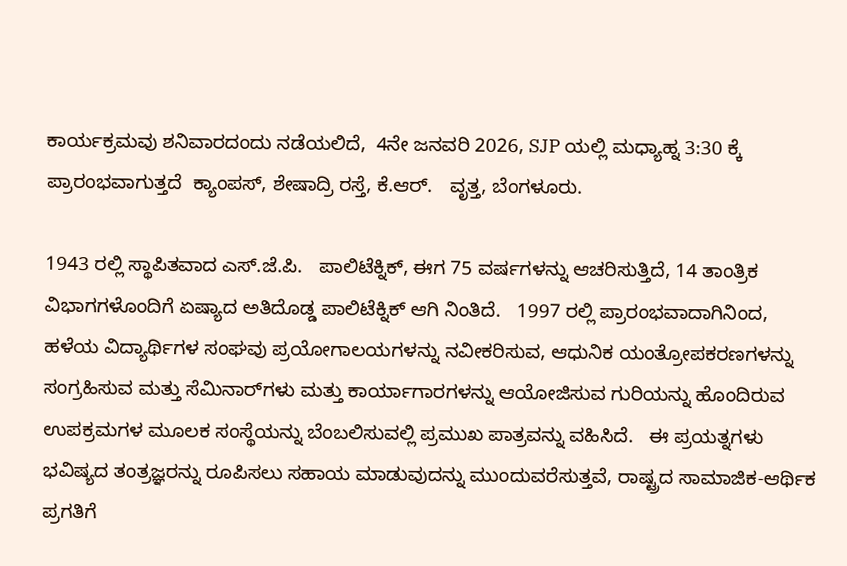ಕಾರ್ಯಕ್ರಮವು ಶನಿವಾರದಂದು ನಡೆಯಲಿದೆ,  4ನೇ ಜನವರಿ 2026, SJP ಯಲ್ಲಿ ಮಧ್ಯಾಹ್ನ 3:30 ಕ್ಕೆ ಪ್ರಾರಂಭವಾಗುತ್ತದೆ  ಕ್ಯಾಂಪಸ್, ಶೇಷಾದ್ರಿ ರಸ್ತೆ, ಕೆ.ಆರ್.   ವೃತ್ತ, ಬೆಂಗಳೂರು.

1943 ರಲ್ಲಿ ಸ್ಥಾಪಿತವಾದ ಎಸ್.ಜೆ.ಪಿ.   ಪಾಲಿಟೆಕ್ನಿಕ್, ಈಗ 75 ವರ್ಷಗಳನ್ನು ಆಚರಿಸುತ್ತಿದೆ, 14 ತಾಂತ್ರಿಕ ವಿಭಾಗಗಳೊಂದಿಗೆ ಏಷ್ಯಾದ ಅತಿದೊಡ್ಡ ಪಾಲಿಟೆಕ್ನಿಕ್ ಆಗಿ ನಿಂತಿದೆ.   1997 ರಲ್ಲಿ ಪ್ರಾರಂಭವಾದಾಗಿನಿಂದ, ಹಳೆಯ ವಿದ್ಯಾರ್ಥಿಗಳ ಸಂಘವು ಪ್ರಯೋಗಾಲಯಗಳನ್ನು ನವೀಕರಿಸುವ, ಆಧುನಿಕ ಯಂತ್ರೋಪಕರಣಗಳನ್ನು ಸಂಗ್ರಹಿಸುವ ಮತ್ತು ಸೆಮಿನಾರ್‌ಗಳು ಮತ್ತು ಕಾರ್ಯಾಗಾರಗಳನ್ನು ಆಯೋಜಿಸುವ ಗುರಿಯನ್ನು ಹೊಂದಿರುವ ಉಪಕ್ರಮಗಳ ಮೂಲಕ ಸಂಸ್ಥೆಯನ್ನು ಬೆಂಬಲಿಸುವಲ್ಲಿ ಪ್ರಮುಖ ಪಾತ್ರವನ್ನು ವಹಿಸಿದೆ.   ಈ ಪ್ರಯತ್ನಗಳು ಭವಿಷ್ಯದ ತಂತ್ರಜ್ಞರನ್ನು ರೂಪಿಸಲು ಸಹಾಯ ಮಾಡುವುದನ್ನು ಮುಂದುವರೆಸುತ್ತವೆ, ರಾಷ್ಟ್ರದ ಸಾಮಾಜಿಕ-ಆರ್ಥಿಕ ಪ್ರಗತಿಗೆ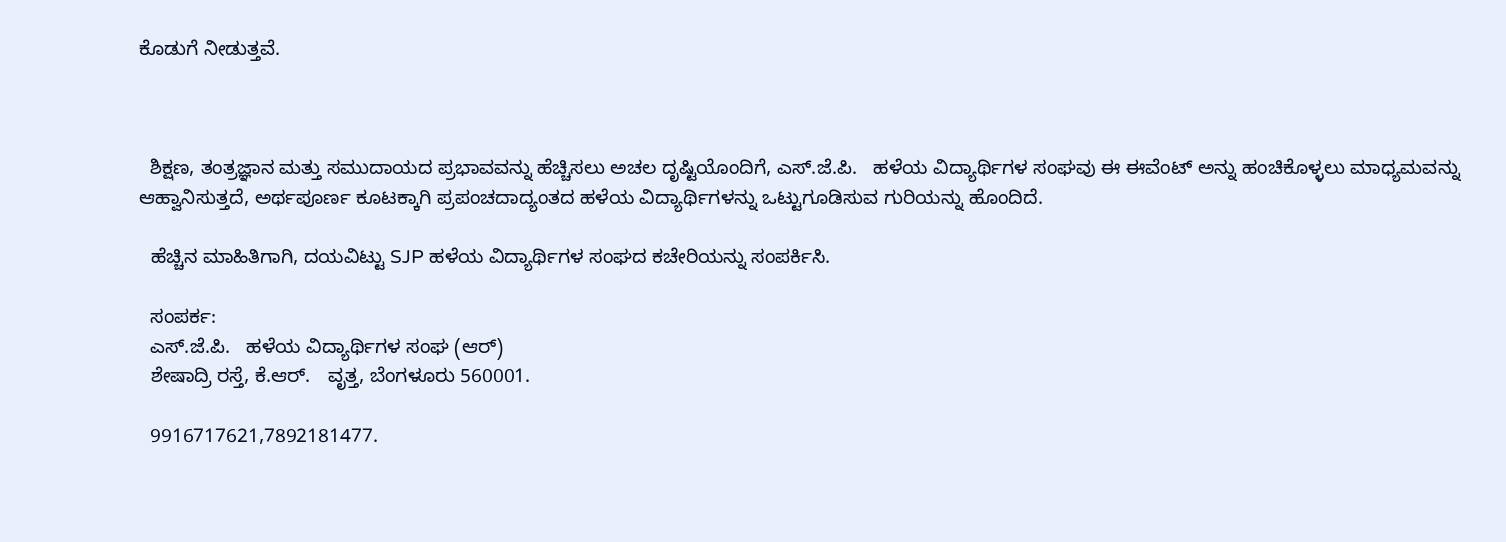ಕೊಡುಗೆ ನೀಡುತ್ತವೆ.



  ಶಿಕ್ಷಣ, ತಂತ್ರಜ್ಞಾನ ಮತ್ತು ಸಮುದಾಯದ ಪ್ರಭಾವವನ್ನು ಹೆಚ್ಚಿಸಲು ಅಚಲ ದೃಷ್ಟಿಯೊಂದಿಗೆ, ಎಸ್.ಜೆ.ಪಿ.   ಹಳೆಯ ವಿದ್ಯಾರ್ಥಿಗಳ ಸಂಘವು ಈ ಈವೆಂಟ್ ಅನ್ನು ಹಂಚಿಕೊಳ್ಳಲು ಮಾಧ್ಯಮವನ್ನು ಆಹ್ವಾನಿಸುತ್ತದೆ, ಅರ್ಥಪೂರ್ಣ ಕೂಟಕ್ಕಾಗಿ ಪ್ರಪಂಚದಾದ್ಯಂತದ ಹಳೆಯ ವಿದ್ಯಾರ್ಥಿಗಳನ್ನು ಒಟ್ಟುಗೂಡಿಸುವ ಗುರಿಯನ್ನು ಹೊಂದಿದೆ.

  ಹೆಚ್ಚಿನ ಮಾಹಿತಿಗಾಗಿ, ದಯವಿಟ್ಟು SJP ಹಳೆಯ ವಿದ್ಯಾರ್ಥಿಗಳ ಸಂಘದ ಕಚೇರಿಯನ್ನು ಸಂಪರ್ಕಿಸಿ.

  ಸಂಪರ್ಕ:
  ಎಸ್.ಜೆ.ಪಿ.   ಹಳೆಯ ವಿದ್ಯಾರ್ಥಿಗಳ ಸಂಘ (ಆರ್)
  ಶೇಷಾದ್ರಿ ರಸ್ತೆ, ಕೆ.ಆರ್.   ವೃತ್ತ, ಬೆಂಗಳೂರು 560001.

  9916717621,7892181477.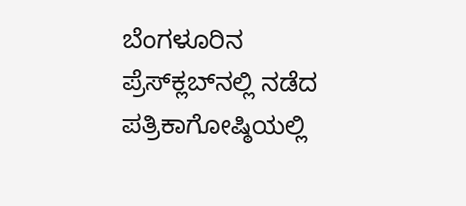ಬೆಂಗಳೂರಿನ ಪ್ರೆಸ್‌ಕ್ಲಬ್‌ನಲ್ಲಿ ನಡೆದ ಪತ್ರಿಕಾಗೋಷ್ಠಿಯಲ್ಲಿ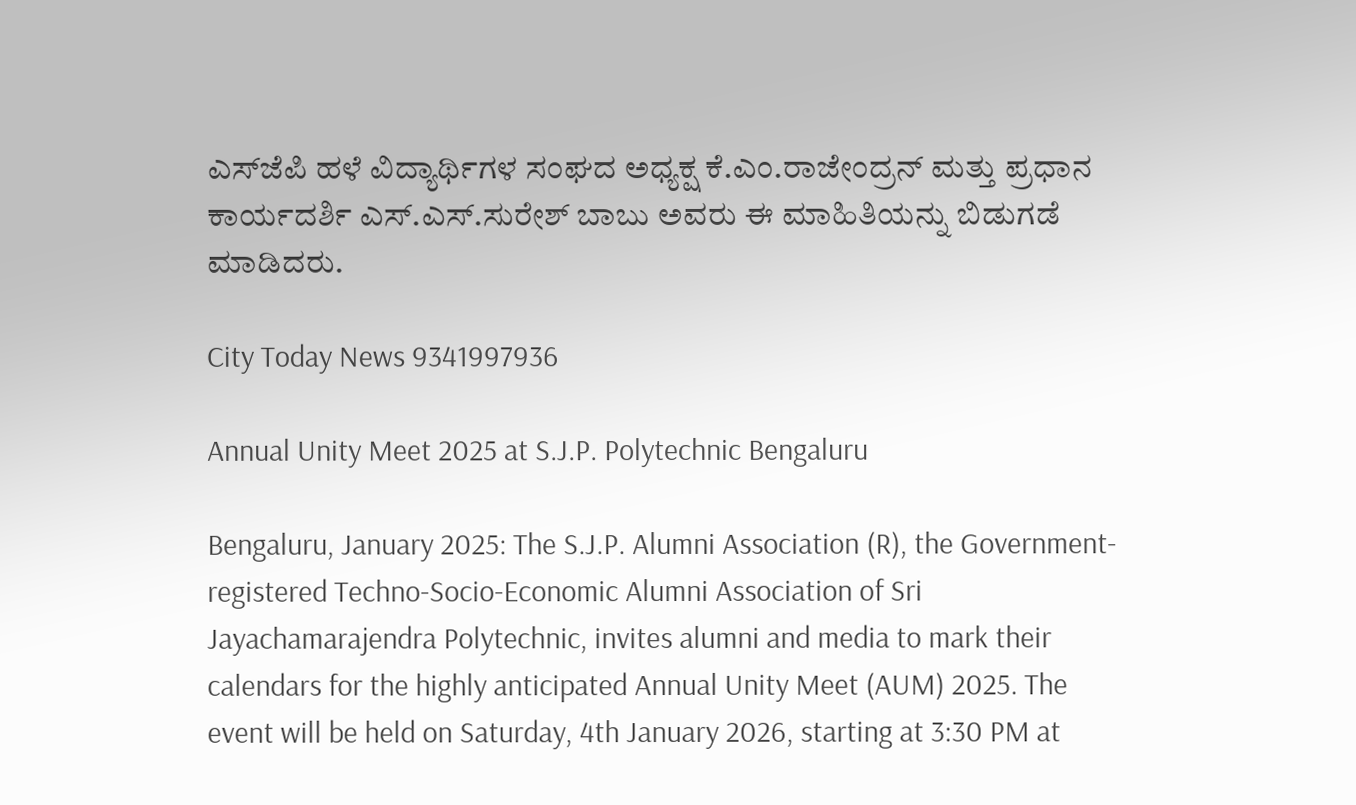ಎಸ್‌ಜೆಪಿ ಹಳೆ ವಿದ್ಯಾರ್ಥಿಗಳ ಸಂಘದ ಅಧ್ಯಕ್ಷ ಕೆ.ಎಂ.ರಾಜೇಂದ್ರನ್ ಮತ್ತು ಪ್ರಧಾನ ಕಾರ್ಯದರ್ಶಿ ಎಸ್.ಎಸ್.ಸುರೇಶ್ ಬಾಬು ಅವರು ಈ ಮಾಹಿತಿಯನ್ನು ಬಿಡುಗಡೆ ಮಾಡಿದರು.

City Today News 9341997936

Annual Unity Meet 2025 at S.J.P. Polytechnic Bengaluru

Bengaluru, January 2025: The S.J.P. Alumni Association (R), the Government-registered Techno-Socio-Economic Alumni Association of Sri Jayachamarajendra Polytechnic, invites alumni and media to mark their calendars for the highly anticipated Annual Unity Meet (AUM) 2025. The event will be held on Saturday, 4th January 2026, starting at 3:30 PM at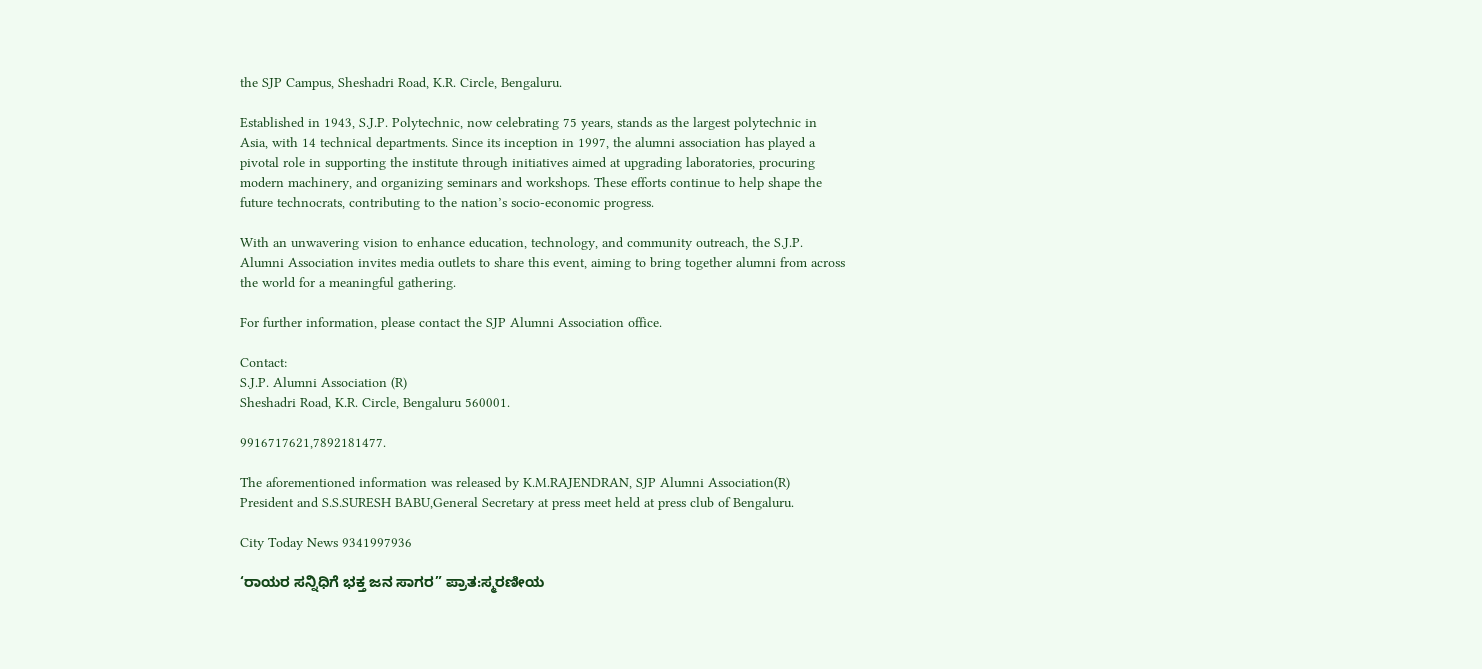the SJP Campus, Sheshadri Road, K.R. Circle, Bengaluru.

Established in 1943, S.J.P. Polytechnic, now celebrating 75 years, stands as the largest polytechnic in Asia, with 14 technical departments. Since its inception in 1997, the alumni association has played a pivotal role in supporting the institute through initiatives aimed at upgrading laboratories, procuring modern machinery, and organizing seminars and workshops. These efforts continue to help shape the future technocrats, contributing to the nation’s socio-economic progress.

With an unwavering vision to enhance education, technology, and community outreach, the S.J.P. Alumni Association invites media outlets to share this event, aiming to bring together alumni from across the world for a meaningful gathering.

For further information, please contact the SJP Alumni Association office.

Contact:
S.J.P. Alumni Association (R)
Sheshadri Road, K.R. Circle, Bengaluru 560001.

9916717621,7892181477.

The aforementioned information was released by K.M.RAJENDRAN, SJP Alumni Association(R) President and S.S.SURESH BABU,General Secretary at press meet held at press club of Bengaluru.

City Today News 9341997936

‘ರಾಯರ ಸನ್ನಿಧಿಗೆ ಭಕ್ತ ಜನ ಸಾಗರ” ಪ್ರಾತ:ಸ್ಮರಣೀಯ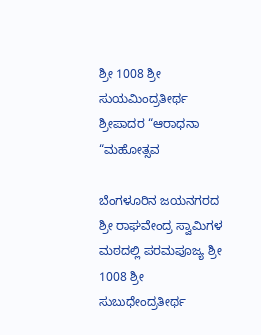ಶ್ರೀ 1008 ಶ್ರೀ ಸುಯಮಿಂದ್ರತೀರ್ಥ ಶ್ರೀಪಾದರ “ಆರಾಧನಾ “ಮಹೋತ್ಸವ

ಬೆಂಗಳೂರಿನ ಜಯನಗರದ ಶ್ರೀ ರಾಘವೇಂದ್ರ ಸ್ವಾಮಿಗಳ ಮಠದಲ್ಲಿ ಪರಮಪೂಜ್ಯ ಶ್ರೀ 1008 ಶ್ರೀ ಸುಬುಧೇಂದ್ರತೀರ್ಥ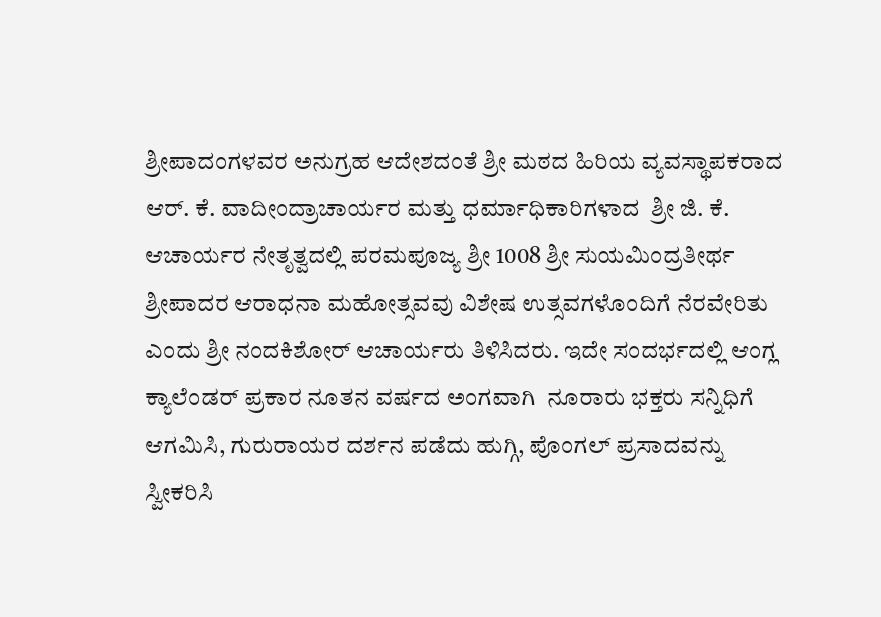ಶ್ರೀಪಾದಂಗಳವರ ಅನುಗ್ರಹ ಆದೇಶದಂತೆ ಶ್ರೀ ಮಠದ ಹಿರಿಯ ವ್ಯವಸ್ಥಾಪಕರಾದ ಆರ್. ಕೆ. ವಾದೀಂದ್ರಾಚಾರ್ಯರ ಮತ್ತು ಧರ್ಮಾಧಿಕಾರಿಗಳಾದ  ಶ್ರೀ ಜಿ. ಕೆ. ಆಚಾರ್ಯರ ನೇತೃತ್ವದಲ್ಲಿ ಪರಮಪೂಜ್ಯ ಶ್ರೀ 1008 ಶ್ರೀ ಸುಯಮಿಂದ್ರತೀರ್ಥ ಶ್ರೀಪಾದರ ಆರಾಧನಾ ಮಹೋತ್ಸವವು ವಿಶೇಷ ಉತ್ಸವಗಳೊಂದಿಗೆ ನೆರವೇರಿತು ಎಂದು ಶ್ರೀ ನಂದಕಿಶೋರ್ ಆಚಾರ್ಯರು ತಿಳಿಸಿದರು. ಇದೇ ಸಂದರ್ಭದಲ್ಲಿ ಆಂಗ್ಲ ಕ್ಯಾಲೆಂಡರ್ ಪ್ರಕಾರ ನೂತನ ವರ್ಷದ ಅಂಗವಾಗಿ  ನೂರಾರು ಭಕ್ತರು ಸನ್ನಿಧಿಗೆ ಆಗಮಿಸಿ, ಗುರುರಾಯರ ದರ್ಶನ ಪಡೆದು ಹುಗ್ಗಿ, ಪೊಂಗಲ್ ಪ್ರಸಾದವನ್ನು ಸ್ವೀಕರಿಸಿ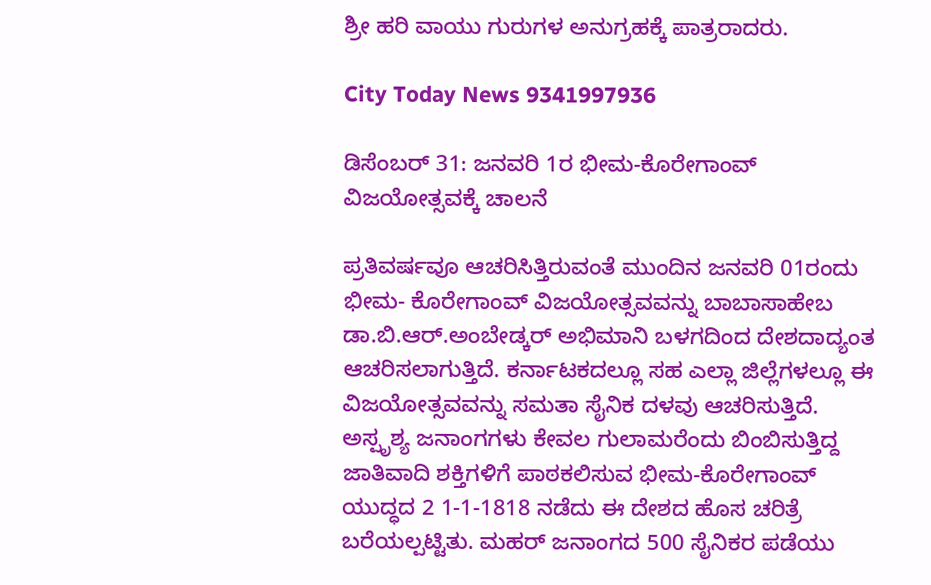ಶ್ರೀ ಹರಿ ವಾಯು ಗುರುಗಳ ಅನುಗ್ರಹಕ್ಕೆ ಪಾತ್ರರಾದರು.

City Today News 9341997936

ಡಿಸೆಂಬರ್ 31: ಜನವರಿ 1ರ ಭೀಮ-ಕೊರೇಗಾಂವ್ ವಿಜಯೋತ್ಸವಕ್ಕೆ ಚಾಲನೆ

ಪ್ರತಿವರ್ಷವೂ ಆಚರಿಸಿತ್ತಿರುವಂತೆ ಮುಂದಿನ ಜನವರಿ 01ರಂದು ಭೀಮ- ಕೊರೇಗಾಂವ್ ವಿಜಯೋತ್ಸವವನ್ನು ಬಾಬಾಸಾಹೇಬ ಡಾ.ಬಿ.ಆರ್.ಅಂಬೇಡ್ಕರ್ ಅಭಿಮಾನಿ ಬಳಗದಿಂದ ದೇಶದಾದ್ಯಂತ ಆಚರಿಸಲಾಗುತ್ತಿದೆ. ಕರ್ನಾಟಕದಲ್ಲೂ ಸಹ ಎಲ್ಲಾ ಜಿಲ್ಲೆಗಳಲ್ಲೂ ಈ ವಿಜಯೋತ್ಸವವನ್ನು ಸಮತಾ ಸೈನಿಕ ದಳವು ಆಚರಿಸುತ್ತಿದೆ. ಅಸ್ಪೃಶ್ಯ ಜನಾಂಗಗಳು ಕೇವಲ ಗುಲಾಮರೆಂದು ಬಿಂಬಿಸುತ್ತಿದ್ದ ಜಾತಿವಾದಿ ಶಕ್ತಿಗಳಿಗೆ ಪಾಠಕಲಿಸುವ ಭೀಮ-ಕೊರೇಗಾಂವ್ ಯುದ್ಧದ 2 1-1-1818 ನಡೆದು ಈ ದೇಶದ ಹೊಸ ಚರಿತ್ರೆ ಬರೆಯಲ್ಪಟ್ಟಿತು. ಮಹರ್ ಜನಾಂಗದ 500 ಸೈನಿಕರ ಪಡೆಯು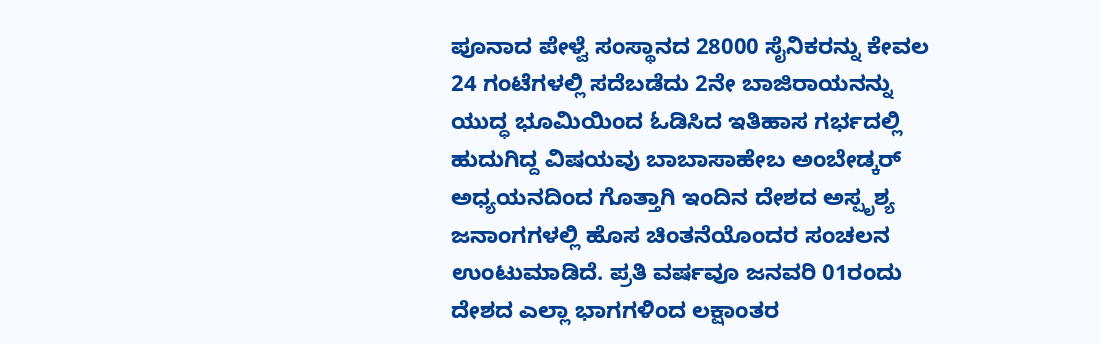ಪೂನಾದ ಪೇಳ್ವೆ ಸಂಸ್ಥಾನದ 28000 ಸೈನಿಕರನ್ನು ಕೇವಲ 24 ಗಂಟೆಗಳಲ್ಲಿ ಸದೆಬಡೆದು 2ನೇ ಬಾಜಿರಾಯನನ್ನು ಯುದ್ಧ ಭೂಮಿಯಿಂದ ಓಡಿಸಿದ ಇತಿಹಾಸ ಗರ್ಭದಲ್ಲಿ ಹುದುಗಿದ್ದ ವಿಷಯವು ಬಾಬಾಸಾಹೇಬ ಅಂಬೇಡ್ಕರ್ ಅಧ್ಯಯನದಿಂದ ಗೊತ್ತಾಗಿ ಇಂದಿನ ದೇಶದ ಅಸ್ಪೃಶ್ಯ ಜನಾಂಗಗಳಲ್ಲಿ ಹೊಸ ಚಿಂತನೆಯೊಂದರ ಸಂಚಲನ ಉಂಟುಮಾಡಿದೆ. ಪ್ರತಿ ವರ್ಷವೂ ಜನವರಿ 01ರಂದು ದೇಶದ ಎಲ್ಲಾ ಭಾಗಗಳಿಂದ ಲಕ್ಷಾಂತರ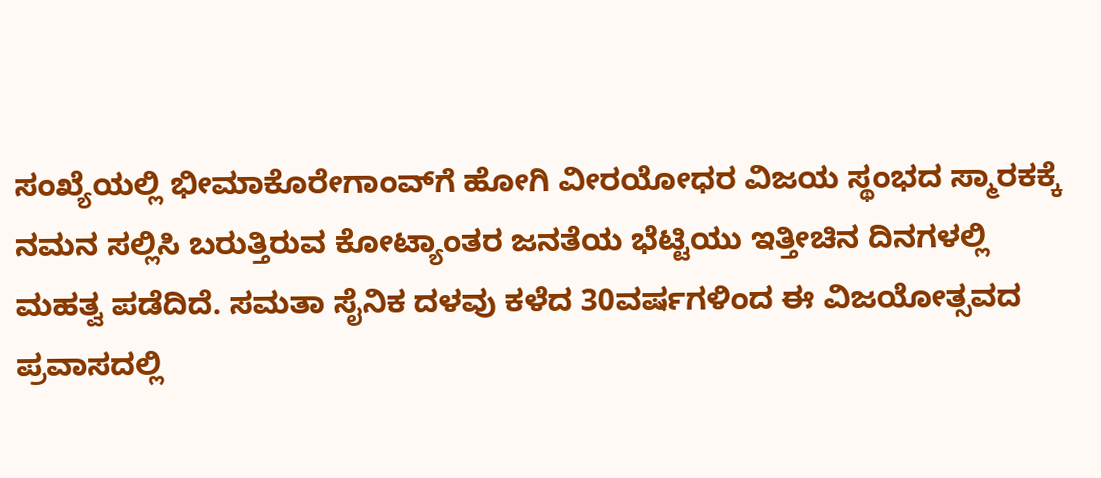ಸಂಖ್ಯೆಯಲ್ಲಿ ಭೀಮಾಕೊರೇಗಾಂವ್‌ಗೆ ಹೋಗಿ ವೀರಯೋಧರ ವಿಜಯ ಸ್ಥಂಭದ ಸ್ಮಾರಕಕ್ಕೆ ನಮನ ಸಲ್ಲಿಸಿ ಬರುತ್ತಿರುವ ಕೋಟ್ಯಾಂತರ ಜನತೆಯ ಭೆಟ್ಟಿಯು ಇತ್ತೀಚಿನ ದಿನಗಳಲ್ಲಿ ಮಹತ್ವ ಪಡೆದಿದೆ. ಸಮತಾ ಸೈನಿಕ ದಳವು ಕಳೆದ 30ವರ್ಷಗಳಿಂದ ಈ ವಿಜಯೋತ್ಸವದ ಪ್ರವಾಸದಲ್ಲಿ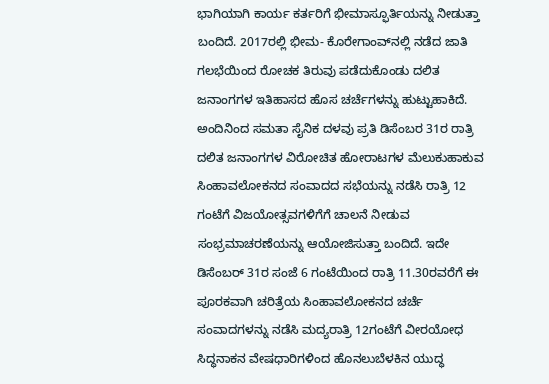ಭಾಗಿಯಾಗಿ ಕಾರ್ಯ ಕರ್ತರಿಗೆ ಭೀಮಾಸ್ಫೂರ್ತಿಯನ್ನು ನೀಡುತ್ತಾ ಬಂದಿದೆ. 2017ರಲ್ಲಿ ಭೀಮ- ಕೊರೇಗಾಂವ್‌ನಲ್ಲಿ ನಡೆದ ಜಾತಿ ಗಲಭೆಯಿಂದ ರೋಚಕ ತಿರುವು ಪಡೆದುಕೊಂಡು ದಲಿತ ಜನಾಂಗಗಳ ಇತಿಹಾಸದ ಹೊಸ ಚರ್ಚೆಗಳನ್ನು ಹುಟ್ಟುಹಾಕಿದೆ. ಅಂದಿನಿಂದ ಸಮತಾ ಸೈನಿಕ ದಳವು ಪ್ರತಿ ಡಿಸೆಂಬರ 31ರ ರಾತ್ರಿ ದಲಿತ ಜನಾಂಗಗಳ ವಿರೋಚಿತ ಹೋರಾಟಗಳ ಮೆಲುಕುಹಾಕುವ ಸಿಂಹಾವಲೋಕನದ ಸಂವಾದದ ಸಭೆಯನ್ನು ನಡೆಸಿ ರಾತ್ರಿ 12 ಗಂಟೆಗೆ ವಿಜಯೋತ್ಸವಗಳಿಗೆಗೆ ಚಾಲನೆ ನೀಡುವ ಸಂಭ್ರಮಾಚರಣೆಯನ್ನು ಆಯೋಜಿಸುತ್ತಾ ಬಂದಿದೆ. ಇದೇ ಡಿಸೆಂಬರ್ 31ರ ಸಂಜೆ 6 ಗಂಟೆಯಿಂದ ರಾತ್ರಿ 11.30ರವರೆಗೆ ಈ ಪೂರಕವಾಗಿ ಚರಿತ್ರೆಯ ಸಿಂಹಾವಲೋಕನದ ಚರ್ಚೆ ಸಂವಾದಗಳನ್ನು ನಡೆಸಿ ಮದ್ಯರಾತ್ರಿ 12ಗಂಟೆಗೆ ವೀರಯೋಧ ಸಿದ್ಧನಾಕನ ವೇಷಧಾರಿಗಳಿಂದ ಹೊನಲುಬೆಳಕಿನ ಯುದ್ಧ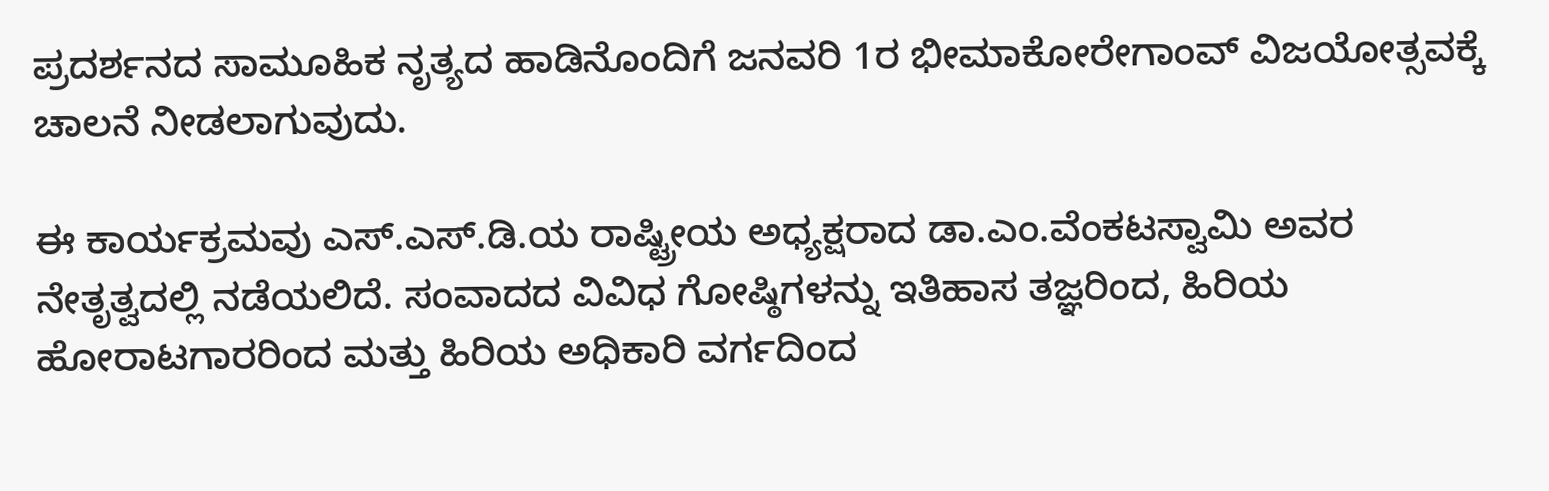ಪ್ರದರ್ಶನದ ಸಾಮೂಹಿಕ ನೃತ್ಯದ ಹಾಡಿನೊಂದಿಗೆ ಜನವರಿ 1ರ ಭೀಮಾಕೋರೇಗಾಂವ್ ವಿಜಯೋತ್ಸವಕ್ಕೆ ಚಾಲನೆ ನೀಡಲಾಗುವುದು.

ಈ ಕಾರ್ಯಕ್ರಮವು ಎಸ್.ಎಸ್.ಡಿ.ಯ ರಾಷ್ಟ್ರೀಯ ಅಧ್ಯಕ್ಷರಾದ ಡಾ.ಎಂ.ವೆಂಕಟಸ್ವಾಮಿ ಅವರ ನೇತೃತ್ವದಲ್ಲಿ ನಡೆಯಲಿದೆ. ಸಂವಾದದ ವಿವಿಧ ಗೋಷ್ಠಿಗಳನ್ನು ಇತಿಹಾಸ ತಜ್ಞರಿಂದ, ಹಿರಿಯ ಹೋರಾಟಗಾರರಿಂದ ಮತ್ತು ಹಿರಿಯ ಅಧಿಕಾರಿ ವರ್ಗದಿಂದ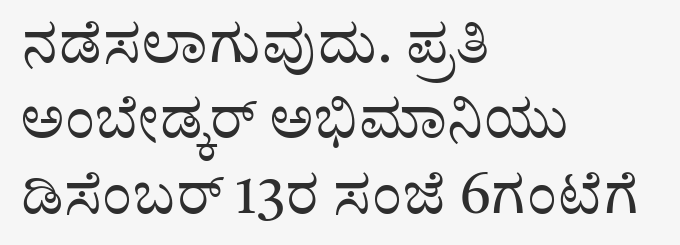ನಡೆಸಲಾಗುವುದು. ಪ್ರತಿ ಅಂಬೇಡ್ಕರ್ ಅಭಿಮಾನಿಯು ಡಿಸೆಂಬರ್ 13ರ ಸಂಜೆ 6ಗಂಟೆಗೆ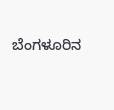ಬೆಂಗಳೂರಿನ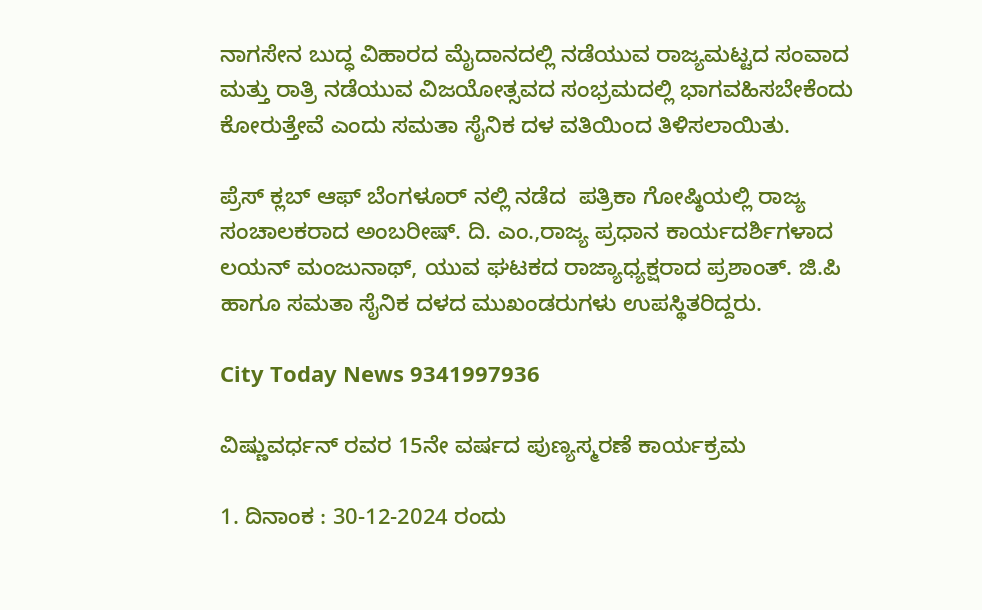ನಾಗಸೇನ ಬುದ್ಧ ವಿಹಾರದ ಮೈದಾನದಲ್ಲಿ ನಡೆಯುವ ರಾಜ್ಯಮಟ್ಟದ ಸಂವಾದ ಮತ್ತು ರಾತ್ರಿ ನಡೆಯುವ ವಿಜಯೋತ್ಸವದ ಸಂಭ್ರಮದಲ್ಲಿ ಭಾಗವಹಿಸಬೇಕೆಂದು ಕೋರುತ್ತೇವೆ ಎಂದು ಸಮತಾ ಸೈನಿಕ ದಳ ವತಿಯಿಂದ ತಿಳಿಸಲಾಯಿತು.

ಪ್ರೆಸ್ ಕ್ಲಬ್ ಆಫ್ ಬೆಂಗಳೂರ್ ನಲ್ಲಿ ನಡೆದ  ಪತ್ರಿಕಾ ಗೋಷ್ಠಿಯಲ್ಲಿ ರಾಜ್ಯ ಸಂಚಾಲಕರಾದ ಅಂಬರೀಷ್. ದಿ. ಎಂ.,ರಾಜ್ಯ ಪ್ರಧಾನ ಕಾರ್ಯದರ್ಶಿಗಳಾದ ಲಯನ್ ಮಂಜುನಾಥ್, ಯುವ ಘಟಕದ ರಾಜ್ಯಾಧ್ಯಕ್ಷರಾದ ಪ್ರಶಾಂತ್. ಜಿ.ಪಿ ಹಾಗೂ ಸಮತಾ ಸೈನಿಕ ದಳದ ಮುಖಂಡರುಗಳು ಉಪಸ್ಥಿತರಿದ್ದರು.

City Today News 9341997936

ವಿಷ್ಣುವರ್ಧನ್ ರವರ 15ನೇ ವರ್ಷದ ಪುಣ್ಯಸ್ಮರಣೆ ಕಾರ್ಯಕ್ರಮ

1. ದಿನಾಂಕ : 30-12-2024 ರಂದು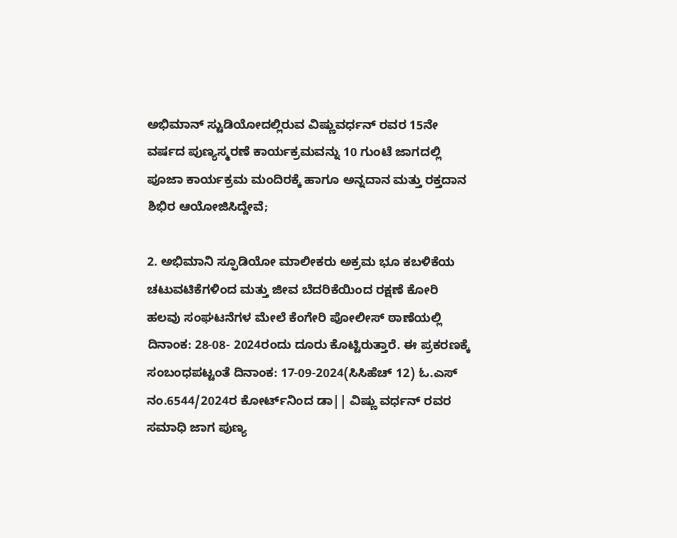ಅಭಿಮಾನ್ ಸ್ಟುಡಿಯೋದಲ್ಲಿರುವ ವಿಷ್ಣುವರ್ಧನ್ ರವರ 15ನೇ ವರ್ಷದ ಪುಣ್ಯಸ್ಮರಣೆ ಕಾರ್ಯಕ್ರಮವನ್ನು 10 ಗುಂಟೆ ಜಾಗದಲ್ಲಿ ಪೂಜಾ ಕಾರ್ಯಕ್ರಮ ಮಂದಿರಕ್ಕೆ ಹಾಗೂ ಅನ್ನದಾನ ಮತ್ತು ರಕ್ತದಾನ ಶಿಭಿರ ಆಯೋಜಿಸಿದ್ದೇವೆ;

2. ಅಭಿಮಾನಿ ಸ್ಫೂಡಿಯೋ ಮಾಲೀಕರು ಅಕ್ರಮ ಭೂ ಕಬಳಿಕೆಯ ಚಟುವಟಿಕೆಗಳಿಂದ ಮತ್ತು ಜೀವ ಬೆದರಿಕೆಯಿಂದ ರಕ್ಷಣೆ ಕೋರಿ ಹಲವು ಸಂಘಟನೆಗಳ ಮೇಲೆ ಕೆಂಗೇರಿ ಪೋಲೀಸ್ ಠಾಣೆಯಲ್ಲಿ ದಿನಾಂಕ: 28-08- 2024ರಂದು ದೂರು ಕೊಟ್ಟಿರುತ್ತಾರೆ. ಈ ಪ್ರಕರಣಕ್ಕೆ ಸಂಬಂಧಪಟ್ಟಂತೆ ದಿನಾಂಕ: 17-09-2024(ಸಿಸಿಹೆಚ್ 12) ಓ.ಎಸ್ ನಂ.6544/2024ರ ಕೋರ್ಟ್‌ನಿಂದ ಡಾ|| ವಿಷ್ಣು ವರ್ಧನ್ ರವರ ಸಮಾಧಿ ಜಾಗ ಪುಣ್ಯ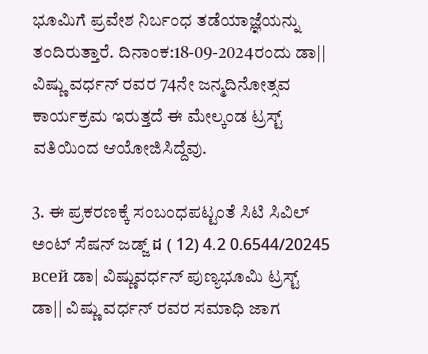ಭೂಮಿಗೆ ಪ್ರವೇಶ ನಿರ್ಬಂಧ ತಡೆಯಾಜ್ಞೆಯನ್ನು ತಂದಿರುತ್ತಾರೆ. ದಿನಾಂಕ:18-09-2024ರಂದು ಡಾ|| ವಿಷ್ಣು ವರ್ಧನ್ ರವರ 74ನೇ ಜನ್ಮದಿನೋತ್ಸವ ಕಾರ್ಯಕ್ರಮ ಇರುತ್ತದೆ ಈ ಮೇಲ್ಕಂಡ ಟ್ರಸ್ಟ್ ವತಿಯಿಂದ ಆಯೋಜಿಸಿದ್ದೆವು.

3. ಈ ಪ್ರಕರಣಕ್ಕೆ ಸಂಬಂಧಪಟ್ಟಂತೆ ಸಿಟಿ ಸಿವಿಲ್ ಅಂಟ್ ಸೆಷನ್ ಜಡ್ಜ್ ដ ( 12) 4.2 0.6544/20245 всей ಡಾ| ವಿಷ್ಣುವರ್ಧನ್ ಪುಣ್ಯಭೂಮಿ ಟ್ರಸ್ಟ್ ಡಾ|| ವಿಷ್ಣು ವರ್ಧನ್ ರವರ ಸಮಾಧಿ ಜಾಗ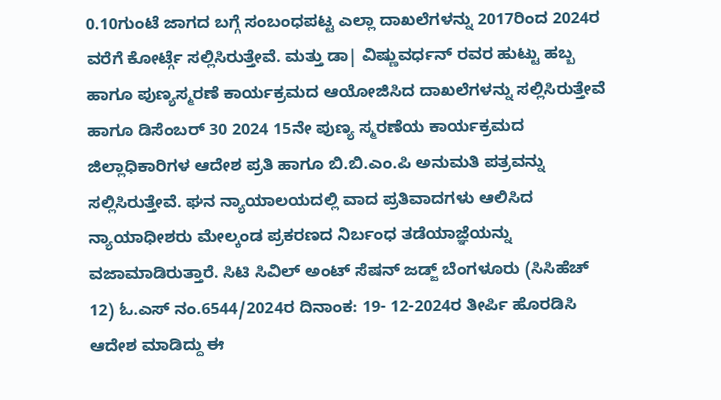0.10ಗುಂಟೆ ಜಾಗದ ಬಗ್ಗೆ ಸಂಬಂಧಪಟ್ಟ ಎಲ್ಲಾ ದಾಖಲೆಗಳನ್ನು 2017ರಿಂದ 2024ರ ವರೆಗೆ ಕೋರ್ಟ್ಗೆ ಸಲ್ಲಿಸಿರುತ್ತೇವೆ. ಮತ್ತು ಡಾ| ವಿಷ್ಣುವರ್ಧನ್ ರವರ ಹುಟ್ಟು ಹಬ್ಬ ಹಾಗೂ ಪುಣ್ಯಸ್ಮರಣೆ ಕಾರ್ಯಕ್ರಮದ ಆಯೋಜಿಸಿದ ದಾಖಲೆಗಳನ್ನು ಸಲ್ಲಿಸಿರುತ್ತೇವೆ ಹಾಗೂ ಡಿಸೆಂಬರ್ 30 2024 15ನೇ ಪುಣ್ಯ ಸ್ಮರಣೆಯ ಕಾರ್ಯಕ್ರಮದ ಜಿಲ್ಲಾಧಿಕಾರಿಗಳ ಆದೇಶ ಪ್ರತಿ ಹಾಗೂ ಬಿ.ಬಿ.ಎಂ.ಪಿ ಅನುಮತಿ ಪತ್ರವನ್ನು ಸಲ್ಲಿಸಿರುತ್ತೇವೆ. ಘನ ನ್ಯಾಯಾಲಯದಲ್ಲಿ ವಾದ ಪ್ರತಿವಾದಗಳು ಆಲಿಸಿದ ನ್ಯಾಯಾಧೀಶರು ಮೇಲ್ಕಂಡ ಪ್ರಕರಣದ ನಿರ್ಬಂಧ ತಡೆಯಾಜ್ಞೆಯನ್ನು ವಜಾಮಾಡಿರುತ್ತಾರೆ. ಸಿಟಿ ಸಿವಿಲ್ ಅಂಟ್ ಸೆಷನ್ ಜಡ್ಜ್ ಬೆಂಗಳೂರು (ಸಿಸಿಹೆಚ್ 12) ಓ.ಎಸ್ ನಂ.6544/2024ರ ದಿನಾಂಕ: 19- 12-2024ರ ತೀರ್ಪಿ ಹೊರಡಿಸಿ ಆದೇಶ ಮಾಡಿದ್ದು ಈ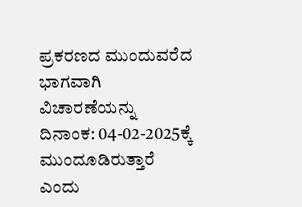ಪ್ರಕರಣದ ಮುಂದುವರೆದ ಭಾಗವಾಗಿ ವಿಚಾರಣೆಯನ್ನು ದಿನಾಂಕ: 04-02-2025ಕ್ಕೆ ಮುಂದೂಡಿರುತ್ತಾರೆ ಎಂದು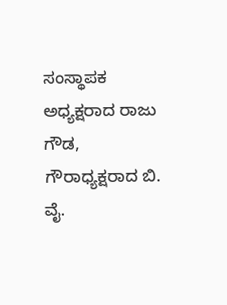ಸಂಸ್ಥಾಪಕ ಅಧ್ಯಕ್ಷರಾದ ರಾಜು ಗೌಡ, ಗೌರಾಧ್ಯಕ್ಷರಾದ ಬಿ. ವೈ.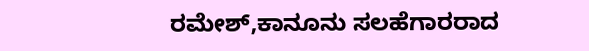ರಮೇಶ್,ಕಾನೂನು ಸಲಹೆಗಾರರಾದ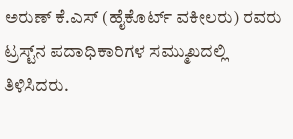ಅರುಣ್ ಕೆ.ಎಸ್ (ಹೈಕೊರ್ಟ್ ವಕೀಲರು) ರವರು ಟ್ರಸ್ಟ್‌ನ ಪದಾಧಿಕಾರಿಗಳ ಸಮ್ಮುಖದಲ್ಲಿ ತಿಳಿಸಿದರು.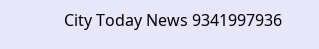City Today News 9341997936